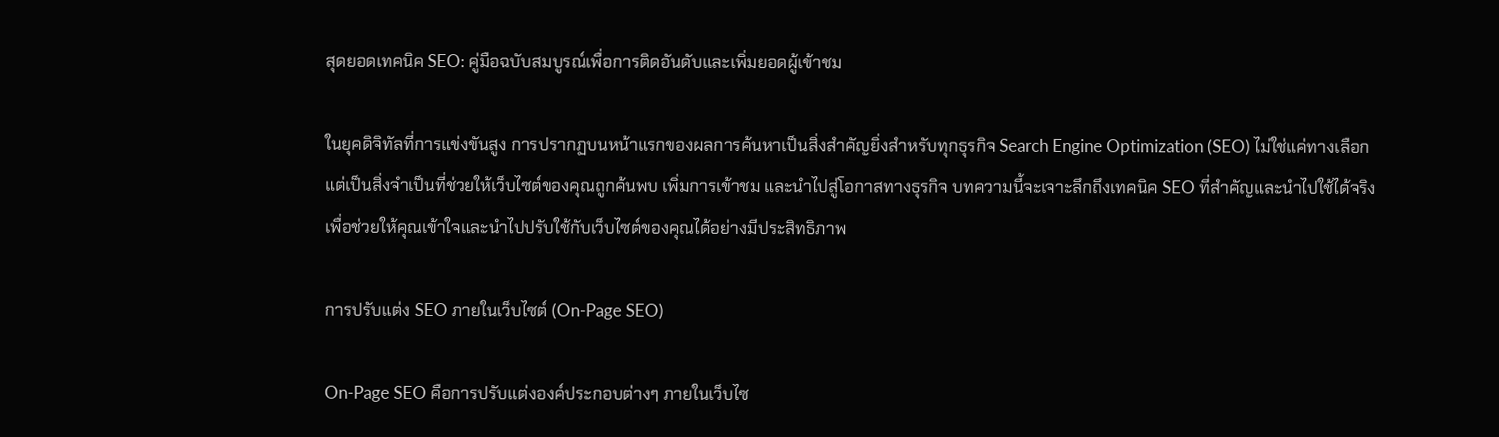สุดยอดเทคนิค SEO: คู่มือฉบับสมบูรณ์เพื่อการติดอันดับและเพิ่มยอดผู้เข้าชม

ในยุคดิจิทัลที่การแข่งขันสูง การปรากฏบนหน้าแรกของผลการค้นหาเป็นสิ่งสำคัญยิ่งสำหรับทุกธุรกิจ Search Engine Optimization (SEO) ไม่ใช่แค่ทางเลือก แต่เป็นสิ่งจำเป็นที่ช่วยให้เว็บไซต์ของคุณถูกค้นพบ เพิ่มการเข้าชม และนำไปสู่โอกาสทางธุรกิจ บทความนี้จะเจาะลึกถึงเทคนิค SEO ที่สำคัญและนำไปใช้ได้จริง เพื่อช่วยให้คุณเข้าใจและนำไปปรับใช้กับเว็บไซต์ของคุณได้อย่างมีประสิทธิภาพ

การปรับแต่ง SEO ภายในเว็บไซต์ (On-Page SEO)

On-Page SEO คือการปรับแต่งองค์ประกอบต่างๆ ภายในเว็บไซ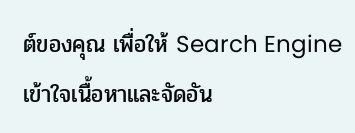ต์ของคุณ เพื่อให้ Search Engine เข้าใจเนื้อหาและจัดอัน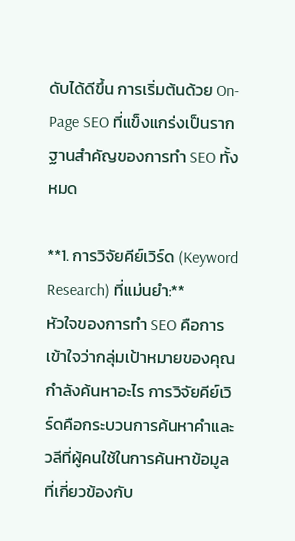ดับได้ดีขึ้น การเริ่มต้นด้วย On-Page SEO ที่แข็งแกร่งเป็นรากฐานสำคัญของการทำ SEO ทั้งหมด

**1. การวิจัยคีย์เวิร์ด (Keyword Research) ที่แม่นยำ:**
หัวใจของการทำ SEO คือการเข้าใจว่ากลุ่มเป้าหมายของคุณกำลังค้นหาอะไร การวิจัยคีย์เวิร์ดคือกระบวนการค้นหาคำและวลีที่ผู้คนใช้ในการค้นหาข้อมูลที่เกี่ยวข้องกับ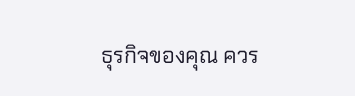ธุรกิจของคุณ ควร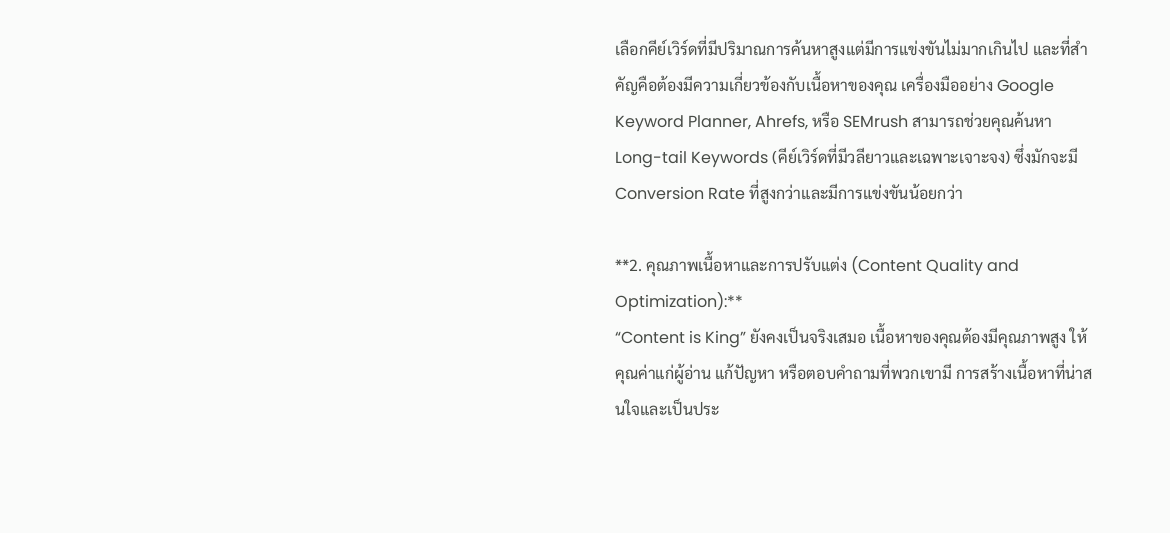เลือกคีย์เวิร์ดที่มีปริมาณการค้นหาสูงแต่มีการแข่งขันไม่มากเกินไป และที่สำคัญคือต้องมีความเกี่ยวข้องกับเนื้อหาของคุณ เครื่องมืออย่าง Google Keyword Planner, Ahrefs, หรือ SEMrush สามารถช่วยคุณค้นหา Long-tail Keywords (คีย์เวิร์ดที่มีวลียาวและเฉพาะเจาะจง) ซึ่งมักจะมี Conversion Rate ที่สูงกว่าและมีการแข่งขันน้อยกว่า

**2. คุณภาพเนื้อหาและการปรับแต่ง (Content Quality and Optimization):**
“Content is King” ยังคงเป็นจริงเสมอ เนื้อหาของคุณต้องมีคุณภาพสูง ให้คุณค่าแก่ผู้อ่าน แก้ปัญหา หรือตอบคำถามที่พวกเขามี การสร้างเนื้อหาที่น่าสนใจและเป็นประ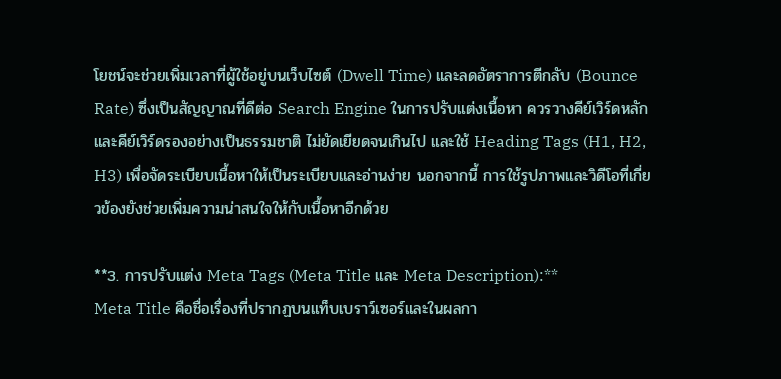โยชน์จะช่วยเพิ่มเวลาที่ผู้ใช้อยู่บนเว็บไซต์ (Dwell Time) และลดอัตราการตีกลับ (Bounce Rate) ซึ่งเป็นสัญญาณที่ดีต่อ Search Engine ในการปรับแต่งเนื้อหา ควรวางคีย์เวิร์ดหลักและคีย์เวิร์ดรองอย่างเป็นธรรมชาติ ไม่ยัดเยียดจนเกินไป และใช้ Heading Tags (H1, H2, H3) เพื่อจัดระเบียบเนื้อหาให้เป็นระเบียบและอ่านง่าย นอกจากนี้ การใช้รูปภาพและวิดีโอที่เกี่ยวข้องยังช่วยเพิ่มความน่าสนใจให้กับเนื้อหาอีกด้วย

**3. การปรับแต่ง Meta Tags (Meta Title และ Meta Description):**
Meta Title คือชื่อเรื่องที่ปรากฏบนแท็บเบราว์เซอร์และในผลกา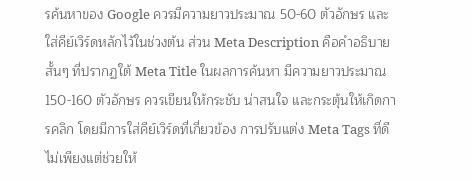รค้นหาของ Google ควรมีความยาวประมาณ 50-60 ตัวอักษร และใส่คีย์เวิร์ดหลักไว้ในช่วงต้น ส่วน Meta Description คือคำอธิบายสั้นๆ ที่ปรากฏใต้ Meta Title ในผลการค้นหา มีความยาวประมาณ 150-160 ตัวอักษร ควรเขียนให้กระชับ น่าสนใจ และกระตุ้นให้เกิดการคลิก โดยมีการใส่คีย์เวิร์ดที่เกี่ยวข้อง การปรับแต่ง Meta Tags ที่ดีไม่เพียงแต่ช่วยให้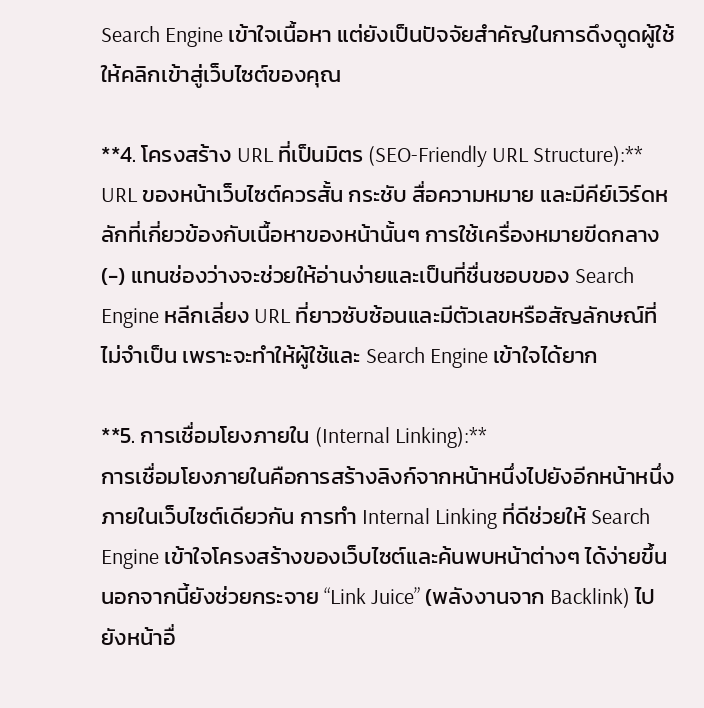Search Engine เข้าใจเนื้อหา แต่ยังเป็นปัจจัยสำคัญในการดึงดูดผู้ใช้ให้คลิกเข้าสู่เว็บไซต์ของคุณ

**4. โครงสร้าง URL ที่เป็นมิตร (SEO-Friendly URL Structure):**
URL ของหน้าเว็บไซต์ควรสั้น กระชับ สื่อความหมาย และมีคีย์เวิร์ดหลักที่เกี่ยวข้องกับเนื้อหาของหน้านั้นๆ การใช้เครื่องหมายขีดกลาง (-) แทนช่องว่างจะช่วยให้อ่านง่ายและเป็นที่ชื่นชอบของ Search Engine หลีกเลี่ยง URL ที่ยาวซับซ้อนและมีตัวเลขหรือสัญลักษณ์ที่ไม่จำเป็น เพราะจะทำให้ผู้ใช้และ Search Engine เข้าใจได้ยาก

**5. การเชื่อมโยงภายใน (Internal Linking):**
การเชื่อมโยงภายในคือการสร้างลิงก์จากหน้าหนึ่งไปยังอีกหน้าหนึ่งภายในเว็บไซต์เดียวกัน การทำ Internal Linking ที่ดีช่วยให้ Search Engine เข้าใจโครงสร้างของเว็บไซต์และค้นพบหน้าต่างๆ ได้ง่ายขึ้น นอกจากนี้ยังช่วยกระจาย “Link Juice” (พลังงานจาก Backlink) ไปยังหน้าอื่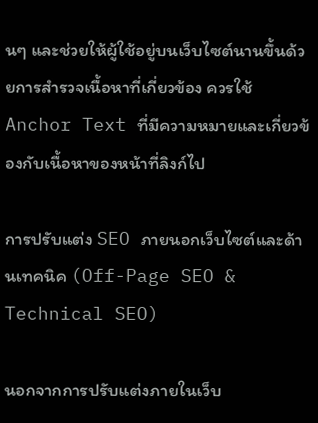นๆ และช่วยให้ผู้ใช้อยู่บนเว็บไซต์นานขึ้นด้วยการสำรวจเนื้อหาที่เกี่ยวข้อง ควรใช้ Anchor Text ที่มีความหมายและเกี่ยวข้องกับเนื้อหาของหน้าที่ลิงก์ไป

การปรับแต่ง SEO ภายนอกเว็บไซต์และด้านเทคนิค (Off-Page SEO & Technical SEO)

นอกจากการปรับแต่งภายในเว็บ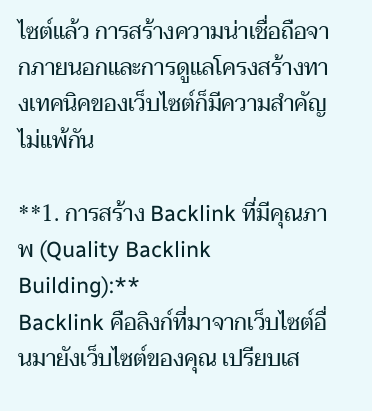ไซต์แล้ว การสร้างความน่าเชื่อถือจากภายนอกและการดูแลโครงสร้างทางเทคนิคของเว็บไซต์ก็มีความสำคัญไม่แพ้กัน

**1. การสร้าง Backlink ที่มีคุณภาพ (Quality Backlink Building):**
Backlink คือลิงก์ที่มาจากเว็บไซต์อื่นมายังเว็บไซต์ของคุณ เปรียบเส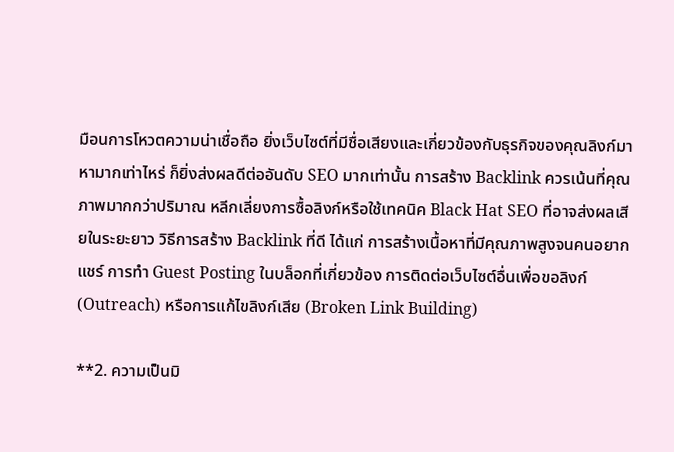มือนการโหวตความน่าเชื่อถือ ยิ่งเว็บไซต์ที่มีชื่อเสียงและเกี่ยวข้องกับธุรกิจของคุณลิงก์มาหามากเท่าไหร่ ก็ยิ่งส่งผลดีต่ออันดับ SEO มากเท่านั้น การสร้าง Backlink ควรเน้นที่คุณภาพมากกว่าปริมาณ หลีกเลี่ยงการซื้อลิงก์หรือใช้เทคนิค Black Hat SEO ที่อาจส่งผลเสียในระยะยาว วิธีการสร้าง Backlink ที่ดี ได้แก่ การสร้างเนื้อหาที่มีคุณภาพสูงจนคนอยากแชร์ การทำ Guest Posting ในบล็อกที่เกี่ยวข้อง การติดต่อเว็บไซต์อื่นเพื่อขอลิงก์ (Outreach) หรือการแก้ไขลิงก์เสีย (Broken Link Building)

**2. ความเป็นมิ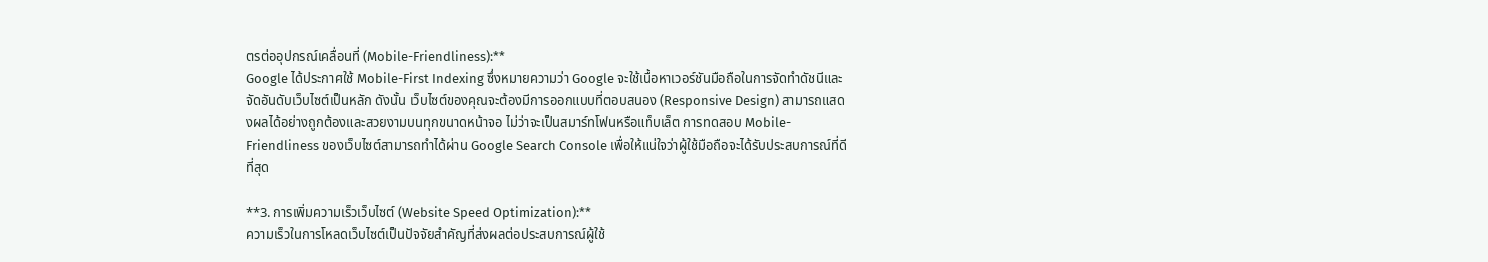ตรต่ออุปกรณ์เคลื่อนที่ (Mobile-Friendliness):**
Google ได้ประกาศใช้ Mobile-First Indexing ซึ่งหมายความว่า Google จะใช้เนื้อหาเวอร์ชันมือถือในการจัดทำดัชนีและจัดอันดับเว็บไซต์เป็นหลัก ดังนั้น เว็บไซต์ของคุณจะต้องมีการออกแบบที่ตอบสนอง (Responsive Design) สามารถแสดงผลได้อย่างถูกต้องและสวยงามบนทุกขนาดหน้าจอ ไม่ว่าจะเป็นสมาร์ทโฟนหรือแท็บเล็ต การทดสอบ Mobile-Friendliness ของเว็บไซต์สามารถทำได้ผ่าน Google Search Console เพื่อให้แน่ใจว่าผู้ใช้มือถือจะได้รับประสบการณ์ที่ดีที่สุด

**3. การเพิ่มความเร็วเว็บไซต์ (Website Speed Optimization):**
ความเร็วในการโหลดเว็บไซต์เป็นปัจจัยสำคัญที่ส่งผลต่อประสบการณ์ผู้ใช้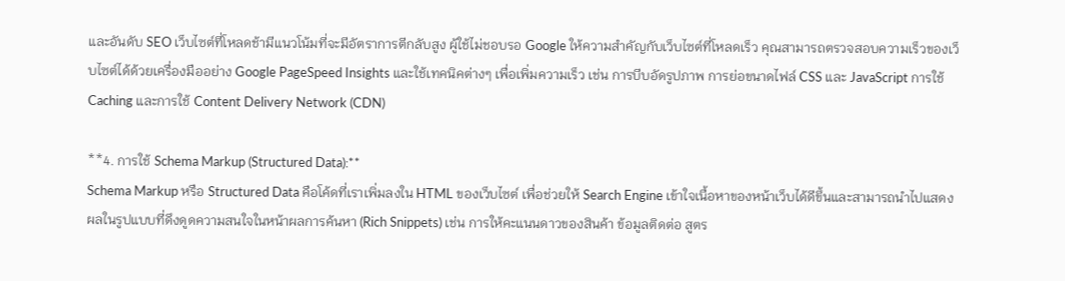และอันดับ SEO เว็บไซต์ที่โหลดช้ามีแนวโน้มที่จะมีอัตราการตีกลับสูง ผู้ใช้ไม่ชอบรอ Google ให้ความสำคัญกับเว็บไซต์ที่โหลดเร็ว คุณสามารถตรวจสอบความเร็วของเว็บไซต์ได้ด้วยเครื่องมืออย่าง Google PageSpeed Insights และใช้เทคนิคต่างๆ เพื่อเพิ่มความเร็ว เช่น การบีบอัดรูปภาพ การย่อขนาดไฟล์ CSS และ JavaScript การใช้ Caching และการใช้ Content Delivery Network (CDN)

**4. การใช้ Schema Markup (Structured Data):**
Schema Markup หรือ Structured Data คือโค้ดที่เราเพิ่มลงใน HTML ของเว็บไซต์ เพื่อช่วยให้ Search Engine เข้าใจเนื้อหาของหน้าเว็บได้ดีขึ้นและสามารถนำไปแสดงผลในรูปแบบที่ดึงดูดความสนใจในหน้าผลการค้นหา (Rich Snippets) เช่น การให้คะแนนดาวของสินค้า ข้อมูลติดต่อ สูตร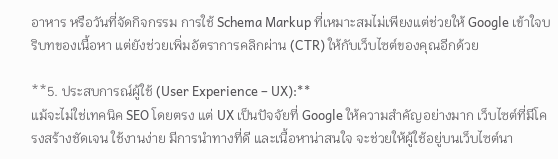อาหาร หรือวันที่จัดกิจกรรม การใช้ Schema Markup ที่เหมาะสมไม่เพียงแต่ช่วยให้ Google เข้าใจบริบทของเนื้อหา แต่ยังช่วยเพิ่มอัตราการคลิกผ่าน (CTR) ให้กับเว็บไซต์ของคุณอีกด้วย

**5. ประสบการณ์ผู้ใช้ (User Experience – UX):**
แม้จะไม่ใช่เทคนิค SEO โดยตรง แต่ UX เป็นปัจจัยที่ Google ให้ความสำคัญอย่างมาก เว็บไซต์ที่มีโครงสร้างชัดเจน ใช้งานง่าย มีการนำทางที่ดี และเนื้อหาน่าสนใจ จะช่วยให้ผู้ใช้อยู่บนเว็บไซต์นา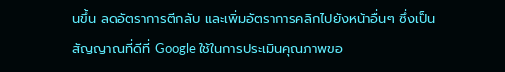นขึ้น ลดอัตราการตีกลับ และเพิ่มอัตราการคลิกไปยังหน้าอื่นๆ ซึ่งเป็นสัญญาณที่ดีที่ Google ใช้ในการประเมินคุณภาพขอ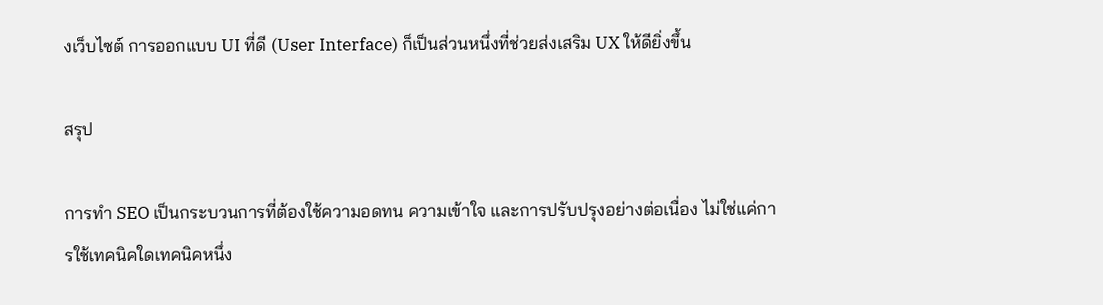งเว็บไซต์ การออกแบบ UI ที่ดี (User Interface) ก็เป็นส่วนหนึ่งที่ช่วยส่งเสริม UX ให้ดียิ่งขึ้น

สรุป

การทำ SEO เป็นกระบวนการที่ต้องใช้ความอดทน ความเข้าใจ และการปรับปรุงอย่างต่อเนื่อง ไม่ใช่แค่การใช้เทคนิคใดเทคนิคหนึ่ง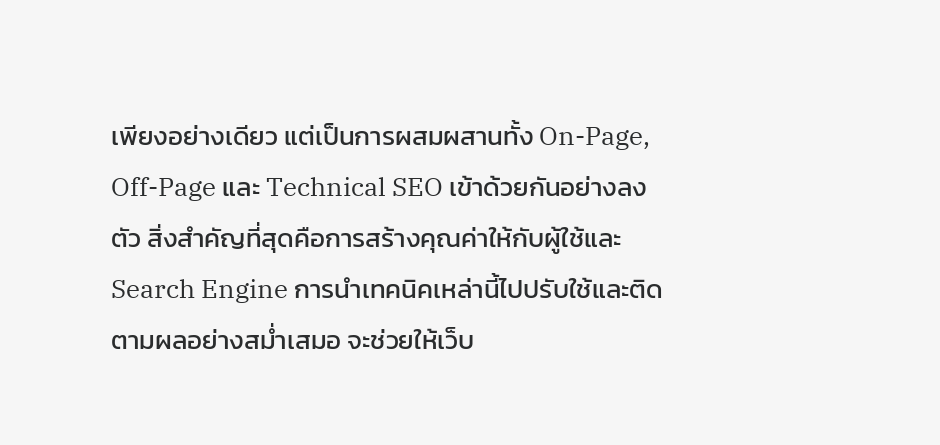เพียงอย่างเดียว แต่เป็นการผสมผสานทั้ง On-Page, Off-Page และ Technical SEO เข้าด้วยกันอย่างลงตัว สิ่งสำคัญที่สุดคือการสร้างคุณค่าให้กับผู้ใช้และ Search Engine การนำเทคนิคเหล่านี้ไปปรับใช้และติดตามผลอย่างสม่ำเสมอ จะช่วยให้เว็บ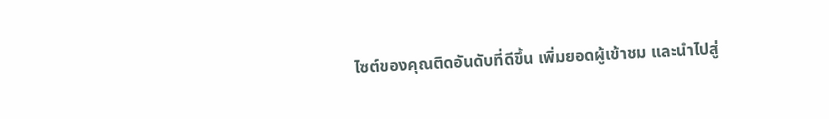ไซต์ของคุณติดอันดับที่ดีขึ้น เพิ่มยอดผู้เข้าชม และนำไปสู่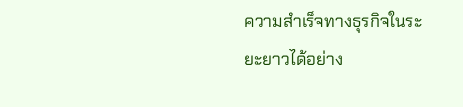ความสำเร็จทางธุรกิจในระยะยาวได้อย่าง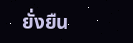ยั่งยืน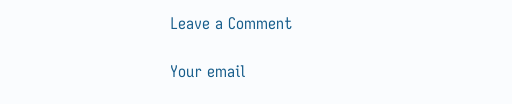Leave a Comment

Your email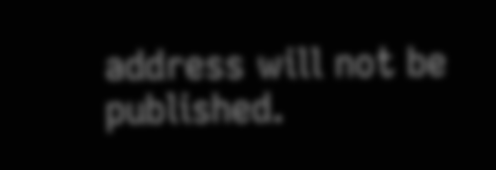address will not be published.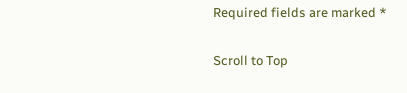Required fields are marked *

Scroll to Top